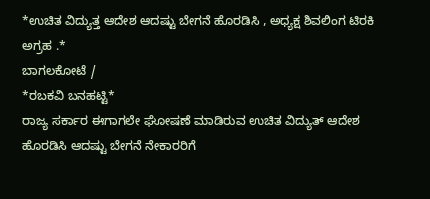*ಉಚಿತ ವಿದ್ಯುತ್ತ ಆದೇಶ ಆದಷ್ಟು ಬೇಗನೆ ಹೊರಡಿಸಿ , ಅಧ್ಯಕ್ಷ ಶಿವಲಿಂಗ ಟಿರಕಿ ಅಗ್ರಹ .*
ಬಾಗಲಕೋಟೆ /
*ರಬಕವಿ ಬನಹಟ್ಟಿ*
ರಾಜ್ಯ ಸರ್ಕಾರ ಈಗಾಗಲೇ ಘೋಷಣೆ ಮಾಡಿರುವ ಉಚಿತ ವಿದ್ಯುತ್ ಆದೇಶ ಹೊರಡಿಸಿ ಆದಷ್ಟು ಬೇಗನೆ ನೇಕಾರರಿಗೆ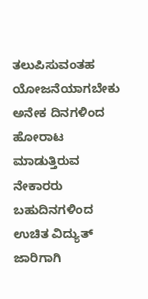ತಲುಪಿಸುವಂತಹ ಯೋಜನೆಯಾಗಬೇಕು ಅನೇಕ ದಿನಗಳಿಂದ ಹೋರಾಟ ಮಾಡುತ್ತಿರುವ ನೇಕಾರರು ಬಹುದಿನಗಳಿಂದ ಉಚಿತ ವಿದ್ಯುತ್ ಜಾರಿಗಾಗಿ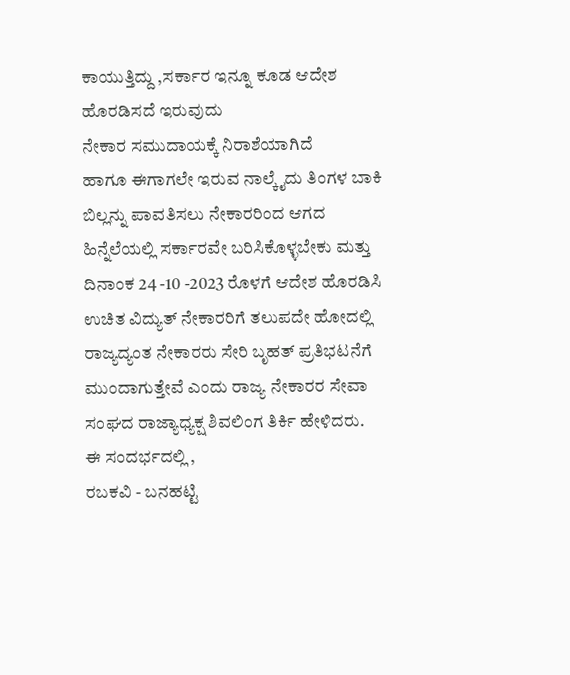ಕಾಯುತ್ತಿದ್ದು ,ಸರ್ಕಾರ ಇನ್ನೂ ಕೂಡ ಆದೇಶ ಹೊರಡಿಸದೆ ಇರುವುದು
ನೇಕಾರ ಸಮುದಾಯಕ್ಕೆ ನಿರಾಶೆಯಾಗಿದೆ
ಹಾಗೂ ಈಗಾಗಲೇ ಇರುವ ನಾಲ್ಕೈದು ತಿಂಗಳ ಬಾಕಿ ಬಿಲ್ಲನ್ನು ಪಾವತಿಸಲು ನೇಕಾರರಿಂದ ಆಗದ ಹಿನ್ನೆಲೆಯಲ್ಲಿ ಸರ್ಕಾರವೇ ಬರಿಸಿಕೊಳ್ಳಬೇಕು ಮತ್ತು ದಿನಾಂಕ 24 -10 -2023 ರೊಳಗೆ ಆದೇಶ ಹೊರಡಿಸಿ ಉಚಿತ ವಿದ್ಯುತ್ ನೇಕಾರರಿಗೆ ತಲುಪದೇ ಹೋದಲ್ಲಿ ರಾಜ್ಯದ್ಯಂತ ನೇಕಾರರು ಸೇರಿ ಬೃಹತ್ ಪ್ರತಿಭಟನೆಗೆ ಮುಂದಾಗುತ್ತೇವೆ ಎಂದು ರಾಜ್ಯ ನೇಕಾರರ ಸೇವಾ ಸಂಘದ ರಾಜ್ಯಾಧ್ಯಕ್ಷ ಶಿವಲಿಂಗ ತಿರ್ಕಿ ಹೇಳಿದರು.
ಈ ಸಂದರ್ಭದಲ್ಲಿ ,
ರಬಕವಿ - ಬನಹಟ್ಟಿ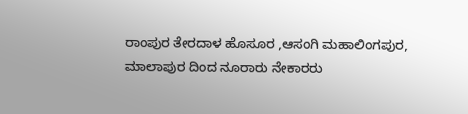ರಾಂಪುರ ತೇರದಾಳ ಹೊಸೂರ ,ಆಸಂಗಿ ಮಹಾಲಿಂಗಪುರ, ಮಾಲಾಪುರ ದಿಂದ ನೂರಾರು ನೇಕಾರರು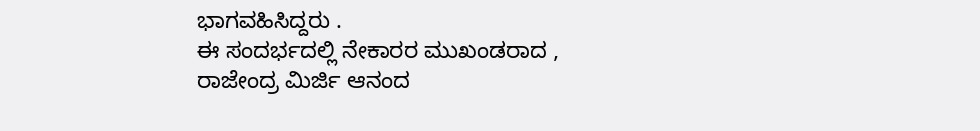ಭಾಗವಹಿಸಿದ್ದರು .
ಈ ಸಂದರ್ಭದಲ್ಲಿ ನೇಕಾರರ ಮುಖಂಡರಾದ , ರಾಜೇಂದ್ರ ಮಿರ್ಜಿ ಆನಂದ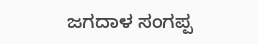ಜಗದಾಳ ಸಂಗಪ್ಪ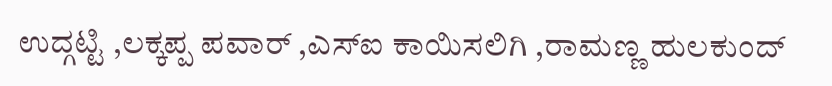ಉದ್ಗಟ್ಟಿ ,ಲಕ್ಕಪ್ಪ ಪವಾರ್ ,ಎಸ್ಐ ಕಾಯಿಸಲಿಗಿ ,ರಾಮಣ್ಣ ಹುಲಕುಂದ್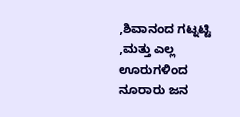,ಶಿವಾನಂದ ಗಟ್ನಟ್ಟಿ ,ಮತ್ತು ಎಲ್ಲ ಊರುಗಳಿಂದ ನೂರಾರು ಜನ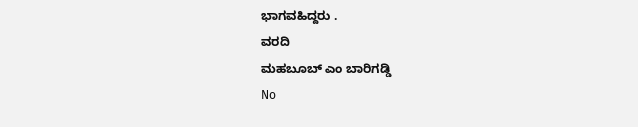ಭಾಗವಹಿದ್ದರು .
ವರದಿ
ಮಹಬೂಬ್ ಎಂ ಬಾರಿಗಡ್ಡಿ
No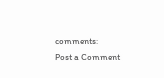comments:
Post a Comment